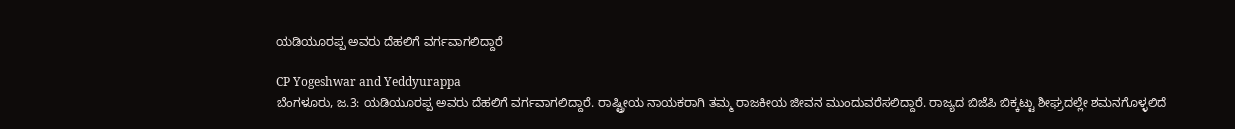ಯಡಿಯೂರಪ್ಪ ಅವರು ದೆಹಲಿಗೆ ವರ್ಗವಾಗಲಿದ್ದಾರೆ

CP Yogeshwar and Yeddyurappa
ಬೆಂಗಳೂರು, ಜ.3: ಯಡಿಯೂರಪ್ಪ ಅವರು ದೆಹಲಿಗೆ ವರ್ಗವಾಗಲಿದ್ದಾರೆ. ರಾಷ್ಟ್ರೀಯ ನಾಯಕರಾಗಿ ತಮ್ಮ ರಾಜಕೀಯ ಜೀವನ ಮುಂದುವರೆಸಲಿದ್ದಾರೆ. ರಾಜ್ಯದ ಬಿಜೆಪಿ ಬಿಕ್ಕಟ್ಟು ಶೀಘ್ರದಲ್ಲೇ ಶಮನಗೊಳ್ಳಲಿದೆ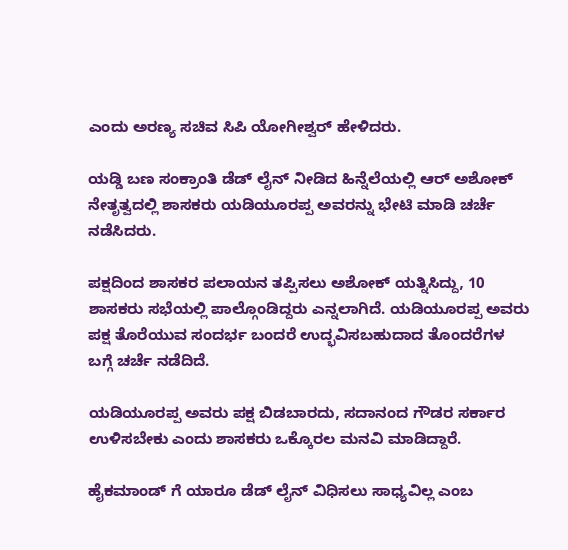ಎಂದು ಅರಣ್ಯ ಸಚಿವ ಸಿಪಿ ಯೋಗೀಶ್ವರ್ ಹೇಳಿದರು.

ಯಡ್ಡಿ ಬಣ ಸಂಕ್ರಾಂತಿ ಡೆಡ್ ಲೈನ್ ನೀಡಿದ ಹಿನ್ನೆಲೆಯಲ್ಲಿ ಆರ್ ಅಶೋಕ್ ನೇತೃತ್ವದಲ್ಲಿ ಶಾಸಕರು ಯಡಿಯೂರಪ್ಪ ಅವರನ್ನು ಭೇಟಿ ಮಾಡಿ ಚರ್ಚೆ ನಡೆಸಿದರು.

ಪಕ್ಷದಿಂದ ಶಾಸಕರ ಪಲಾಯನ ತಪ್ಪಿಸಲು ಅಶೋಕ್ ಯತ್ನಿಸಿದ್ದು, 10 ಶಾಸಕರು ಸಭೆಯಲ್ಲಿ ಪಾಲ್ಗೊಂಡಿದ್ದರು ಎನ್ನಲಾಗಿದೆ. ಯಡಿಯೂರಪ್ಪ ಅವರು ಪಕ್ಷ ತೊರೆಯುವ ಸಂದರ್ಭ ಬಂದರೆ ಉದ್ಭವಿಸಬಹುದಾದ ತೊಂದರೆಗಳ ಬಗ್ಗೆ ಚರ್ಚೆ ನಡೆದಿದೆ.

ಯಡಿಯೂರಪ್ಪ ಅವರು ಪಕ್ಷ ಬಿಡಬಾರದು, ಸದಾನಂದ ಗೌಡರ ಸರ್ಕಾರ ಉಳಿಸಬೇಕು ಎಂದು ಶಾಸಕರು ಒಕ್ಕೊರಲ ಮನವಿ ಮಾಡಿದ್ದಾರೆ.

ಹೈಕಮಾಂಡ್ ಗೆ ಯಾರೂ ಡೆಡ್ ಲೈನ್ ವಿಧಿಸಲು ಸಾಧ್ಯವಿಲ್ಲ ಎಂಬ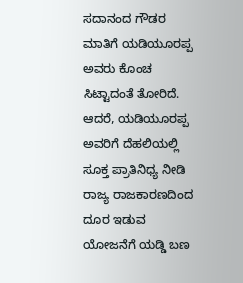ಸದಾನಂದ ಗೌಡರ ಮಾತಿಗೆ ಯಡಿಯೂರಪ್ಪ ಅವರು ಕೊಂಚ ಸಿಟ್ಟಾದಂತೆ ತೋರಿದೆ. ಆದರೆ, ಯಡಿಯೂರಪ್ಪ ಅವರಿಗೆ ದೆಹಲಿಯಲ್ಲಿ ಸೂಕ್ತ ಪ್ರಾತಿನಿಧ್ಯ ನೀಡಿ ರಾಜ್ಯ ರಾಜಕಾರಣದಿಂದ ದೂರ ಇಡುವ ಯೋಜನೆಗೆ ಯಡ್ಡಿ ಬಣ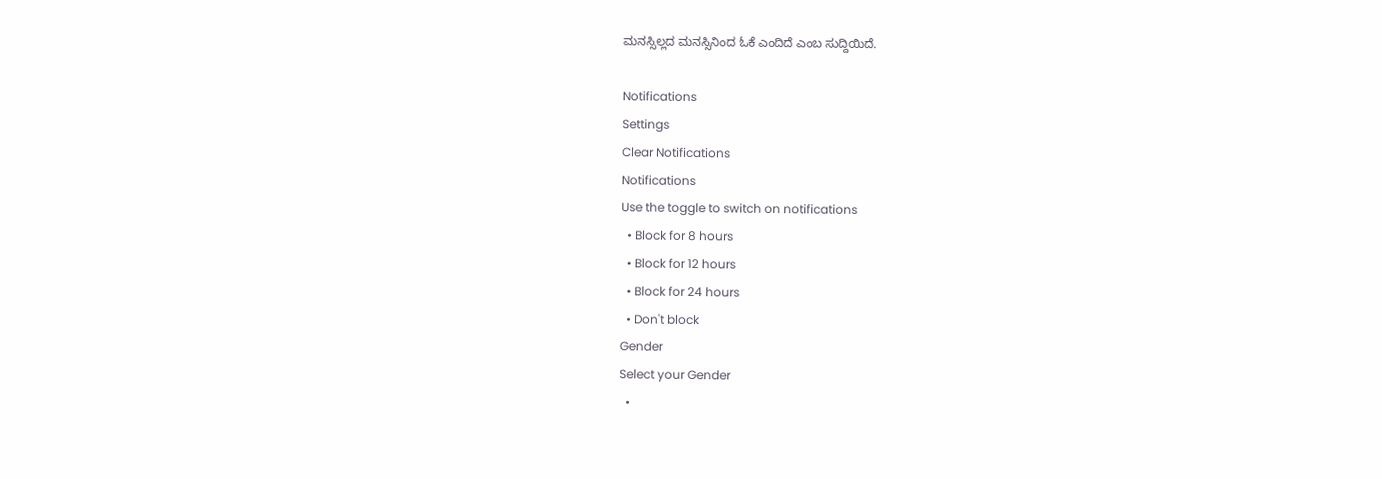ಮನಸ್ಸಿಲ್ಲದ ಮನಸ್ಸಿನಿಂದ ಓಕೆ ಎಂದಿದೆ ಎಂಬ ಸುದ್ದಿಯಿದೆ.

Notifications
Settings
Clear Notifications
Notifications
Use the toggle to switch on notifications
  • Block for 8 hours
  • Block for 12 hours
  • Block for 24 hours
  • Don't block
Gender
Select your Gender
  •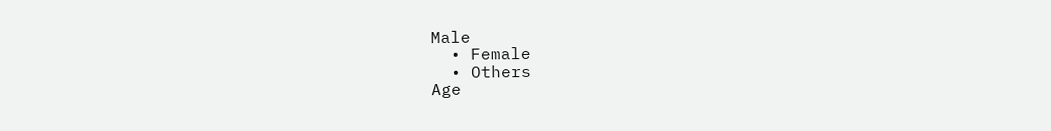Male
  • Female
  • Others
Age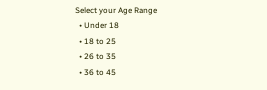Select your Age Range
  • Under 18
  • 18 to 25
  • 26 to 35
  • 36 to 45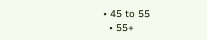• 45 to 55
  • 55+